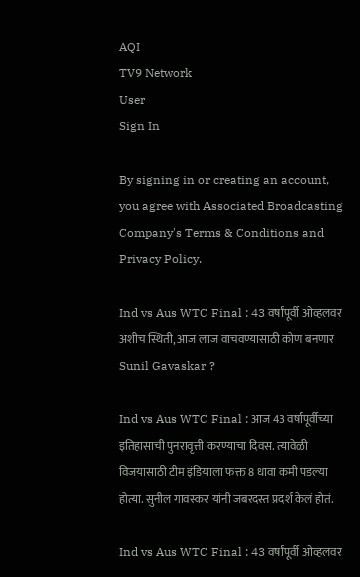AQI
TV9 Network
User
Sign In

By signing in or creating an account, you agree with Associated Broadcasting Company's Terms & Conditions and Privacy Policy.

Ind vs Aus WTC Final : 43 वर्षांपूर्वी ओव्हलवर अशीच स्थिती, आज लाज वाचवण्यासाठी कोण बनणार Sunil Gavaskar ?

Ind vs Aus WTC Final : आज 43 वर्षापूर्वीच्या इतिहासाची पुनरावृत्ती करण्याचा दिवस. त्यावेळी विजयासाठी टीम इंडियाला फक्त 8 धावा कमी पडल्या होत्या. सुनील गावस्कर यांनी जबरदस्त प्रदर्श केलं होतं.

Ind vs Aus WTC Final : 43 वर्षांपूर्वी ओव्हलवर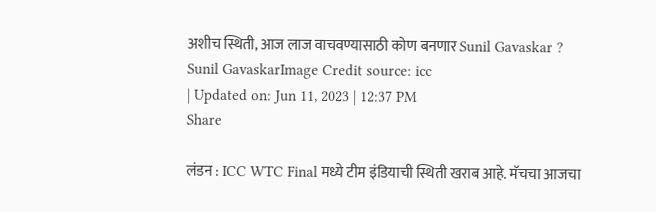अशीच स्थिती, आज लाज वाचवण्यासाठी कोण बनणार Sunil Gavaskar ?
Sunil GavaskarImage Credit source: icc
| Updated on: Jun 11, 2023 | 12:37 PM
Share

लंडन : ICC WTC Final मध्ये टीम इंडियाची स्थिती खराब आहे. मॅचचा आजचा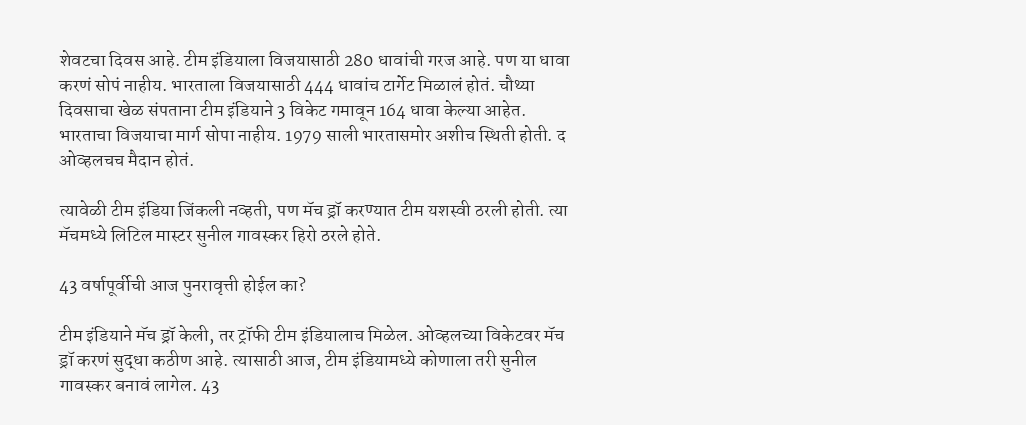शेवटचा दिवस आहे. टीम इंडियाला विजयासाठी 280 धावांची गरज आहे. पण या धावा करणं सोपं नाहीय. भारताला विजयासाठी 444 धावांच टार्गेट मिळालं होतं. चौथ्या दिवसाचा खेळ संपताना टीम इंडियाने 3 विकेट गमावून 164 धावा केल्या आहेत. भारताचा विजयाचा मार्ग सोपा नाहीय. 1979 साली भारतासमोर अशीच स्थिती होती. द ओव्हलचच मैदान होतं.

त्यावेळी टीम इंडिया जिंकली नव्हती, पण मॅच ड्रॉ करण्यात टीम यशस्वी ठरली होती. त्या मॅचमध्ये लिटिल मास्टर सुनील गावस्कर हिरो ठरले होते.

43 वर्षापूर्वीची आज पुनरावृत्ती होईल का?

टीम इंडियाने मॅच ड्रॉ केली, तर ट्रॉफी टीम इंडियालाच मिळेल. ओव्हलच्या विकेटवर मॅच ड्रॉ करणं सुद्धा कठीण आहे. त्यासाठी आज, टीम इंडियामध्ये कोणाला तरी सुनील गावस्कर बनावं लागेल. 43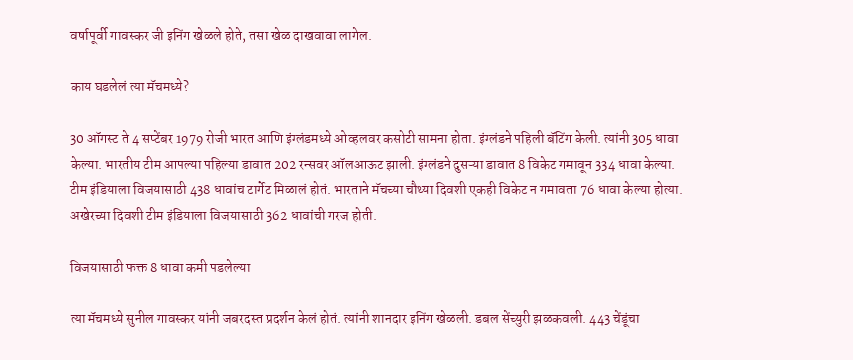वर्षापूर्वी गावस्कर जी इनिंग खेळले होते, तसा खेळ दाखवावा लागेल.

काय घडलेलं त्या मॅचमध्ये?

30 ऑगस्ट ते 4 सप्टेंबर 1979 रोजी भारत आणि इंग्लंडमध्ये ओव्हलवर कसोटी सामना होता. इंग्लंडने पहिली बॅटिंग केली. त्यांनी 305 धावा केल्या. भारतीय टीम आपल्या पहिल्या डावात 202 रन्सवर ऑलआऊट झाली. इंग्लंडने दुसऱ्या डावात 8 विकेट गमावून 334 धावा केल्या. टीम इंडियाला विजयासाठी 438 धावांच टार्गेट मिळालं होतं. भारताने मॅचच्या चौथ्या दिवशी एकही विकेट न गमावता 76 धावा केल्या होत्या. अखेरच्या दिवशी टीम इंडियाला विजयासाठी 362 धावांची गरज होती.

विजयासाठी फक्त 8 धावा कमी पडलेल्या

त्या मॅचमध्ये सुनील गावस्कर यांनी जबरदस्त प्रदर्शन केलं होतं. त्यांनी शानदार इनिंग खेळली. डबल सेंच्युरी झळकवली. 443 चेंडूंचा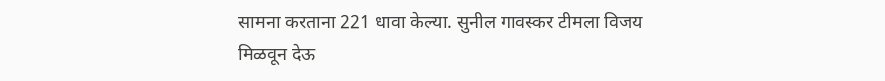सामना करताना 221 धावा केल्या. सुनील गावस्कर टीमला विजय मिळवून देऊ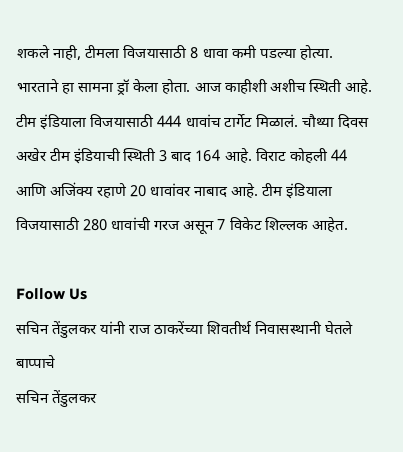शकले नाही, टीमला विजयासाठी 8 धावा कमी पडल्या होत्या. भारताने हा सामना ड्रॉ केला होता. आज काहीशी अशीच स्थिती आहे. टीम इंडियाला विजयासाठी 444 धावांच टार्गेट मिळालं. चौथ्या दिवस अखेर टीम इंडियाची स्थिती 3 बाद 164 आहे. विराट कोहली 44 आणि अजिंक्य रहाणे 20 धावांवर नाबाद आहे. टीम इंडियाला विजयासाठी 280 धावांची गरज असून 7 विकेट शिल्लक आहेत.

Follow Us
सचिन तेंडुलकर यांनी राज ठाकरेंच्या शिवतीर्थ निवासस्थानी घेतले बाप्पाचे
सचिन तेंडुलकर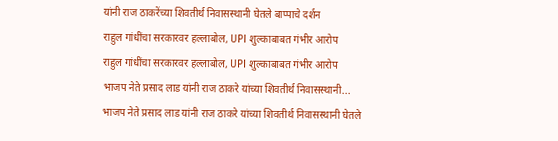यांनी राज ठाकरेंच्या शिवतीर्थ निवासस्थानी घेतले बाप्पाचे दर्शन
राहुल गांधींचा सरकारवर हल्लाबोल, UPI शुल्काबाबत गंभीर आरोप
राहुल गांधींचा सरकारवर हल्लाबोल, UPI शुल्काबाबत गंभीर आरोप
भाजप नेते प्रसाद लाड यांनी राज ठाकरे यांच्या शिवतीर्थ निवासस्थानी...
भाजप नेते प्रसाद लाड यांनी राज ठाकरे यांच्या शिवतीर्थ निवासस्थानी घेतले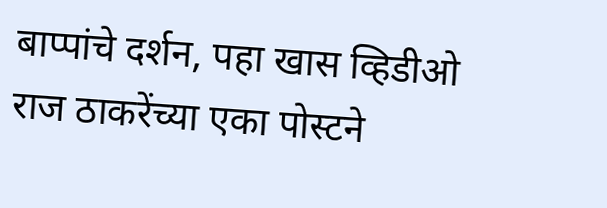बाप्पांचे दर्शन, पहा खास व्हिडीओ
राज ठाकरेंच्या एका पोस्टने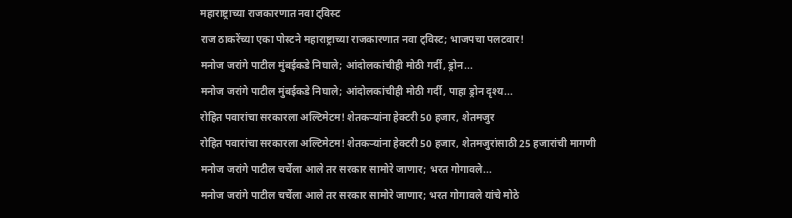महाराष्ट्राच्या राजकारणात नवा ट्विस्ट
राज ठाकरेंच्या एका पोस्टने महाराष्ट्राच्या राजकारणात नवा ट्विस्ट; भाजपचा पलटवार!
मनोज जरांगे पाटील मुंबईकडे निघाले; आंदोलकांचीही मोठी गर्दी, ड्रोन...
मनोज जरांगे पाटील मुंबईकडे निघाले; आंदोलकांचीही मोठी गर्दी, पाहा ड्रोन दृश्य...
रोहित पवारांचा सरकारला अल्टिमेटम! शेतकऱ्यांना हेक्टरी 50 हजार, शेतमजुर
रोहित पवारांचा सरकारला अल्टिमेटम! शेतकऱ्यांना हेक्टरी 50 हजार, शेतमजुरांसाठी 25 हजारांची मागणी
मनोज जरांगे पाटील चर्चेला आले तर सरकार सामोरे जाणार; भरत गोगावले...
मनोज जरांगे पाटील चर्चेला आले तर सरकार सामोरे जाणार; भरत गोगावले यांचे मोठे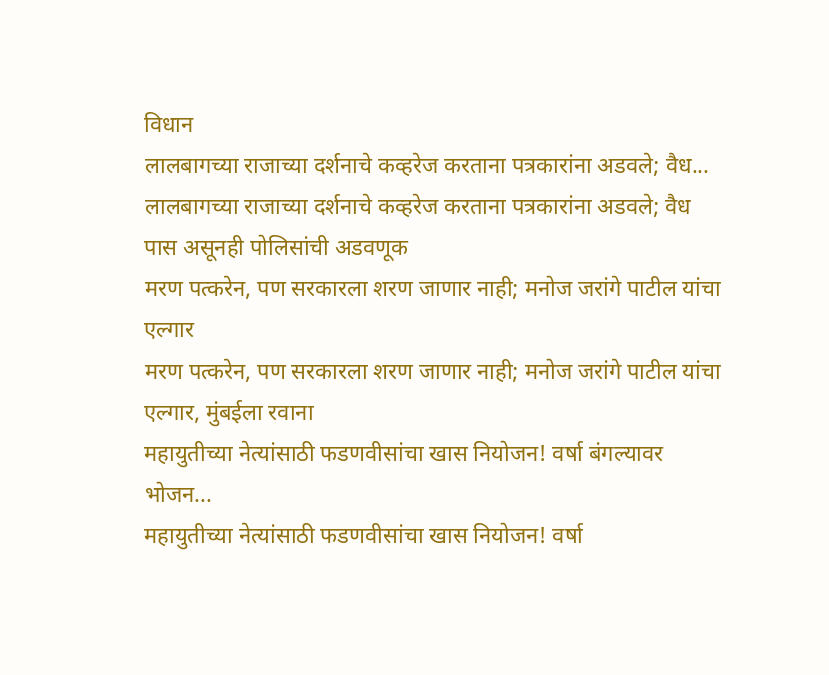विधान
लालबागच्या राजाच्या दर्शनाचे कव्हरेज करताना पत्रकारांना अडवले; वैध...
लालबागच्या राजाच्या दर्शनाचे कव्हरेज करताना पत्रकारांना अडवले; वैध पास असूनही पोलिसांची अडवणूक
मरण पत्करेन, पण सरकारला शरण जाणार नाही; मनोज जरांगे पाटील यांचा एल्गार
मरण पत्करेन, पण सरकारला शरण जाणार नाही; मनोज जरांगे पाटील यांचा एल्गार, मुंबईला रवाना
महायुतीच्या नेत्यांसाठी फडणवीसांचा खास नियोजन! वर्षा बंगल्यावर भोजन...
महायुतीच्या नेत्यांसाठी फडणवीसांचा खास नियोजन! वर्षा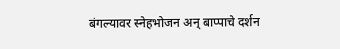बंगल्यावर स्नेहभोजन अन् बाप्पाचे दर्शन